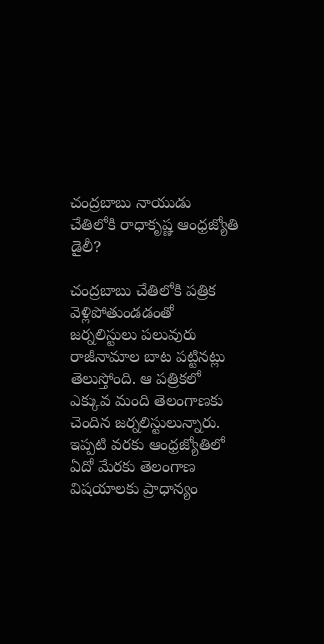చంద్రబాబు నాయుడు చేతిలోకి రాధాకృష్ణ ఆంధ్రజ్యోతి డైలీ?

చంద్రబాబు చేతిలోకి పత్రిక వెళ్లిపోతుండడంతో జర్నలిస్టులు పలువురు రాజీనామాల బాట పట్టినట్లు తెలుస్తోంది. ఆ పత్రికలో ఎక్కువ మంది తెలంగాణకు చెందిన జర్నలిస్టులున్నారు. ఇప్పటి వరకు ఆంధ్రజ్యోతిలో ఏదో మేరకు తెలంగాణ విషయాలకు ప్రాధాన్యం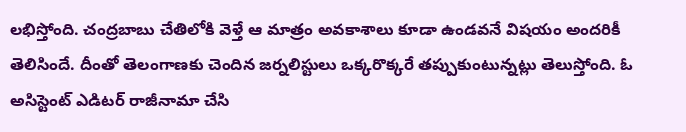లభిస్తోంది. చంద్రబాబు చేతిలోకి వెళ్తే ఆ మాత్రం అవకాశాలు కూడా ఉండవనే విషయం అందరికీ తెలిసిందే. దీంతో తెలంగాణకు చెందిన జర్నలిస్టులు ఒక్కరొక్కరే తప్పుకుంటున్నట్లు తెలుస్తోంది. ఓ అసిస్టెంట్ ఎడిటర్ రాజీనామా చేసి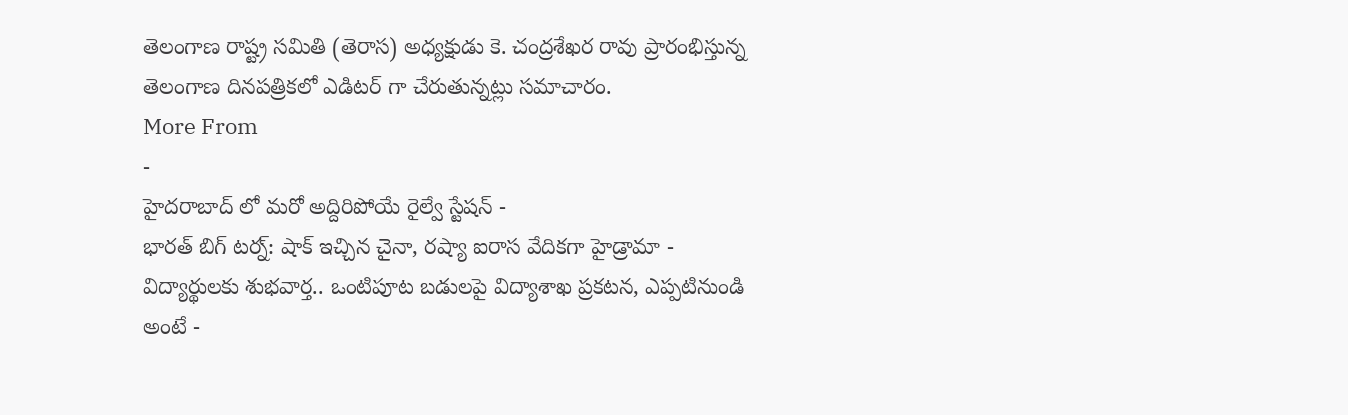తెలంగాణ రాష్ట్ర సమితి (తెరాస) అధ్యక్షుడు కె. చంద్రశేఖర రావు ప్రారంభిస్తున్న తెలంగాణ దినపత్రికలో ఎడిటర్ గా చేరుతున్నట్లు సమాచారం.
More From
-
హైదరాబాద్ లో మరో అద్దిరిపోయే రైల్వే స్టేషన్ -
భారత్ బిగ్ టర్న్: షాక్ ఇచ్చిన చైనా, రష్యా ఐరాస వేదికగా హైడ్రామా -
విద్యార్థులకు శుభవార్త.. ఒంటిపూట బడులపై విద్యాశాఖ ప్రకటన, ఎప్పటినుండి అంటే -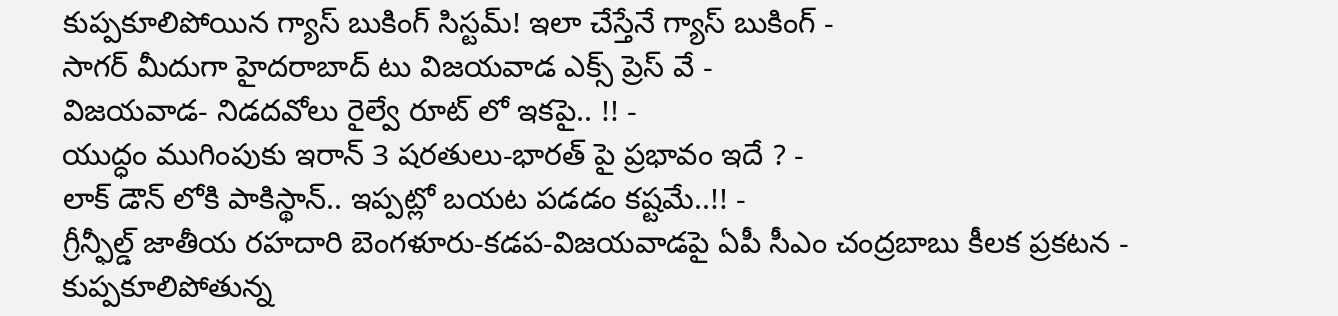కుప్పకూలిపోయిన గ్యాస్ బుకింగ్ సిస్టమ్! ఇలా చేస్తేనే గ్యాస్ బుకింగ్ -
సాగర్ మీదుగా హైదరాబాద్ టు విజయవాడ ఎక్స్ ప్రెస్ వే -
విజయవాడ- నిడదవోలు రైల్వే రూట్ లో ఇకపై.. !! -
యుద్ధం ముగింపుకు ఇరాన్ 3 షరతులు-భారత్ పై ప్రభావం ఇదే ? -
లాక్ డౌన్ లోకి పాకిస్థాన్.. ఇప్పట్లో బయట పడడం కష్టమే..!! -
గ్రీన్ఫీల్డ్ జాతీయ రహదారి బెంగళూరు-కడప-విజయవాడపై ఏపీ సీఎం చంద్రబాబు కీలక ప్రకటన -
కుప్పకూలిపోతున్న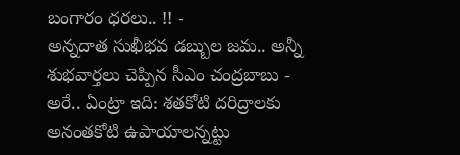బంగారం ధరలు.. !! -
అన్నదాత సుఖీభవ డబ్బుల జమ.. అన్నీ శుభవార్తలు చెప్పిన సీఎం చంద్రబాబు -
అరే.. ఏంట్రా ఇది: శతకోటి దరిద్రాలకు అనంతకోటి ఉపాయాలన్నట్టు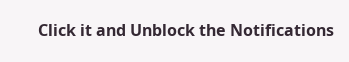Click it and Unblock the Notifications